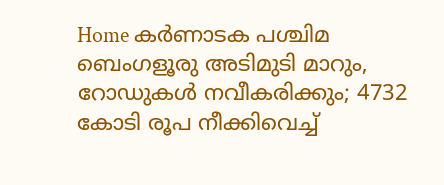Home കർണാടക പശ്ചിമ ബെംഗളൂരു അടിമുടി മാറും, റോഡുകള്‍ നവീകരിക്കും; 4732 കോടി രൂപ നീക്കിവെച്ച്‌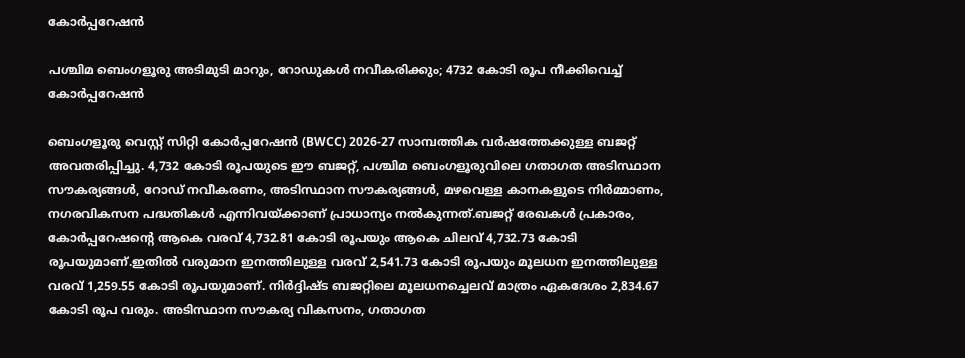കോര്‍പ്പറേഷന്‍

പശ്ചിമ ബെംഗളൂരു അടിമുടി മാറും, റോഡുകള്‍ നവീകരിക്കും; 4732 കോടി രൂപ നീക്കിവെച്ച്‌ കോര്‍പ്പറേഷന്‍

ബെംഗളൂരു വെസ്റ്റ് സിറ്റി കോര്‍പ്പറേഷന്‍ (BWCC) 2026-27 സാമ്പത്തിക വര്‍ഷത്തേക്കുള്ള ബജറ്റ് അവതരിപ്പിച്ചു. 4,732 കോടി രൂപയുടെ ഈ ബജറ്റ്, പശ്ചിമ ബെംഗളൂരുവിലെ ഗതാഗത അടിസ്ഥാന സൗകര്യങ്ങള്‍, റോഡ് നവീകരണം, അടിസ്ഥാന സൗകര്യങ്ങള്‍, മഴവെള്ള കാനകളുടെ നിര്‍മ്മാണം, നഗരവികസന പദ്ധതികള്‍ എന്നിവയ്ക്കാണ് പ്രാധാന്യം നല്‍കുന്നത്.ബജറ്റ് രേഖകള്‍ പ്രകാരം, കോര്‍പ്പറേഷന്റെ ആകെ വരവ് 4,732.81 കോടി രൂപയും ആകെ ചിലവ് 4,732.73 കോടി രൂപയുമാണ്.ഇതില്‍ വരുമാന ഇനത്തിലുള്ള വരവ് 2,541.73 കോടി രൂപയും മൂലധന ഇനത്തിലുള്ള വരവ് 1,259.55 കോടി രൂപയുമാണ്. നിര്‍ദ്ദിഷ്ട ബജറ്റിലെ മൂലധനച്ചെലവ് മാത്രം ഏകദേശം 2,834.67 കോടി രൂപ വരും. അടിസ്ഥാന സൗകര്യ വികസനം, ഗതാഗത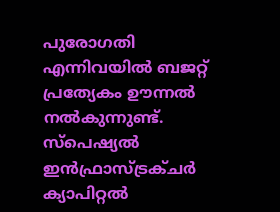പുരോഗതി എന്നിവയില്‍ ബജറ്റ് പ്രത്യേകം ഊന്നല്‍ നല്‍കുന്നുണ്ട്. സ്‌പെഷ്യല്‍ ഇന്‍ഫ്രാസ്ട്രക്ചര്‍ ക്യാപിറ്റല്‍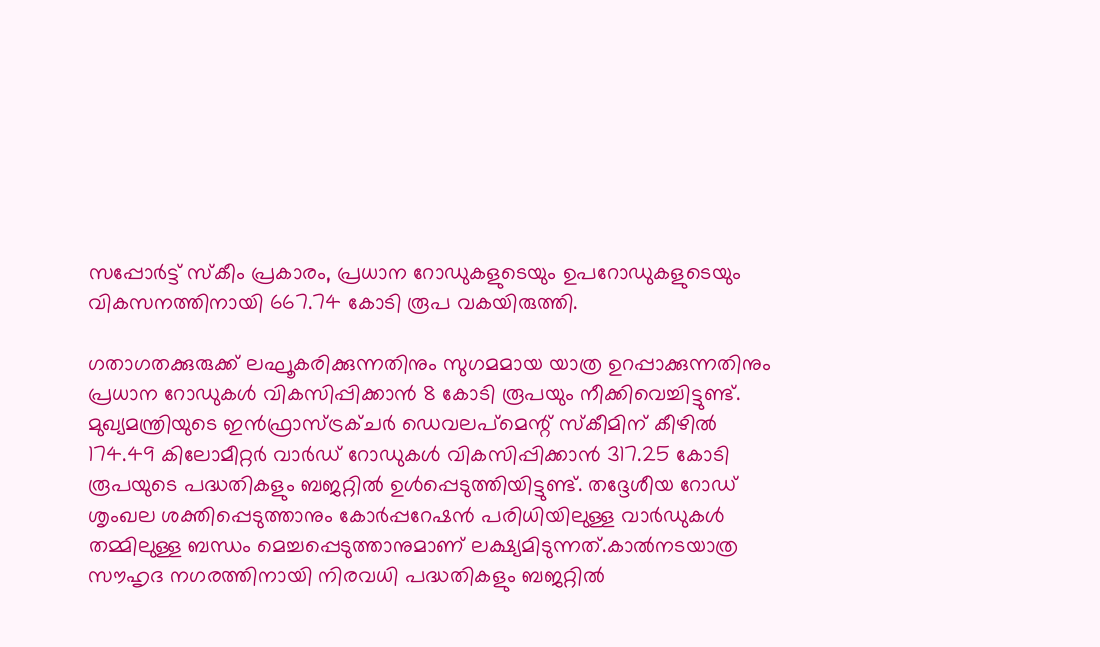സപ്പോര്‍ട്ട് സ്‌കീം പ്രകാരം, പ്രധാന റോഡുകളുടെയും ഉപറോഡുകളുടെയും വികസനത്തിനായി 667.74 കോടി രൂപ വകയിരുത്തി.

ഗതാഗതക്കുരുക്ക് ലഘൂകരിക്കുന്നതിനും സുഗമമായ യാത്ര ഉറപ്പാക്കുന്നതിനും പ്രധാന റോഡുകള്‍ വികസിപ്പിക്കാന്‍ 8 കോടി രൂപയും നീക്കിവെച്ചിട്ടുണ്ട്. മുഖ്യമന്ത്രിയുടെ ഇന്‍ഫ്രാസ്ട്രക്ചര്‍ ഡെവലപ്മെന്റ് സ്‌കീമിന് കീഴില്‍ 174.49 കിലോമീറ്റര്‍ വാര്‍ഡ് റോഡുകള്‍ വികസിപ്പിക്കാന്‍ 317.25 കോടി രൂപയുടെ പദ്ധതികളും ബജറ്റില്‍ ഉള്‍പ്പെടുത്തിയിട്ടുണ്ട്. തദ്ദേശീയ റോഡ് ശൃംഖല ശക്തിപ്പെടുത്താനും കോര്‍പ്പറേഷന്‍ പരിധിയിലുള്ള വാര്‍ഡുകള്‍ തമ്മിലുള്ള ബന്ധം മെച്ചപ്പെടുത്താനുമാണ് ലക്ഷ്യമിടുന്നത്.കാല്‍നടയാത്ര സൗഹൃദ നഗരത്തിനായി നിരവധി പദ്ധതികളും ബജറ്റില്‍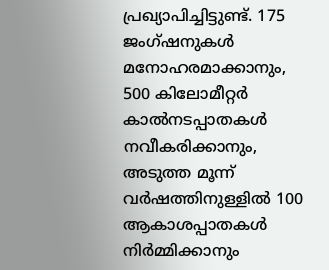പ്രഖ്യാപിച്ചിട്ടുണ്ട്. 175 ജംഗ്ഷനുകള്‍ മനോഹരമാക്കാനും, 500 കിലോമീറ്റര്‍ കാല്‍നടപ്പാതകള്‍ നവീകരിക്കാനും, അടുത്ത മൂന്ന് വര്‍ഷത്തിനുള്ളില്‍ 100 ആകാശപ്പാതകള്‍ നിര്‍മ്മിക്കാനും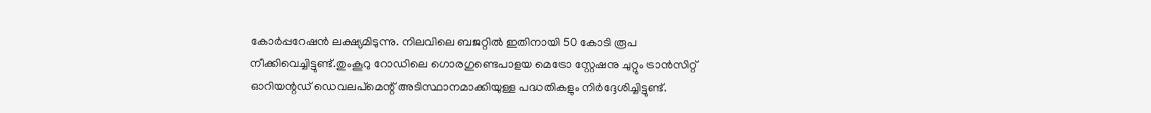കോര്‍പ്പറേഷന്‍ ലക്ഷ്യമിടുന്നു. നിലവിലെ ബജറ്റില്‍ ഇതിനായി 50 കോടി രൂപ നീക്കിവെച്ചിട്ടുണ്ട്.തുംകൂറു റോഡിലെ ഗൊരഗുണ്ടെപാളയ മെട്രോ സ്റ്റേഷനു ചുറ്റും ട്രാന്‍സിറ്റ് ഓറിയന്റഡ് ഡെവലപ്മെന്റ് അടിസ്ഥാനമാക്കിയുള്ള പദ്ധതികളും നിര്‍ദ്ദേശിച്ചിട്ടുണ്ട്.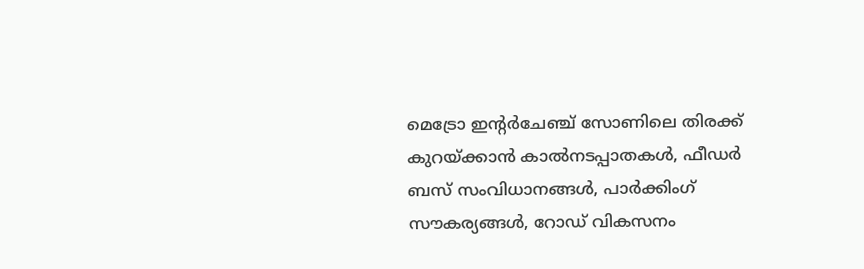മെട്രോ ഇന്റര്‍ചേഞ്ച് സോണിലെ തിരക്ക് കുറയ്ക്കാന്‍ കാല്‍നടപ്പാതകള്‍, ഫീഡര്‍ ബസ് സംവിധാനങ്ങള്‍, പാര്‍ക്കിംഗ് സൗകര്യങ്ങള്‍, റോഡ് വികസനം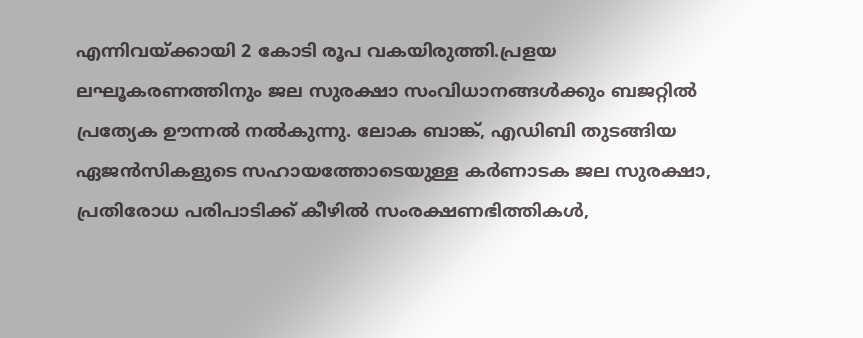എന്നിവയ്ക്കായി 2 കോടി രൂപ വകയിരുത്തി.പ്രളയ ലഘൂകരണത്തിനും ജല സുരക്ഷാ സംവിധാനങ്ങള്‍ക്കും ബജറ്റില്‍ പ്രത്യേക ഊന്നല്‍ നല്‍കുന്നു. ലോക ബാങ്ക്, എഡിബി തുടങ്ങിയ ഏജന്‍സികളുടെ സഹായത്തോടെയുള്ള കര്‍ണാടക ജല സുരക്ഷാ, പ്രതിരോധ പരിപാടിക്ക് കീഴില്‍ സംരക്ഷണഭിത്തികള്‍,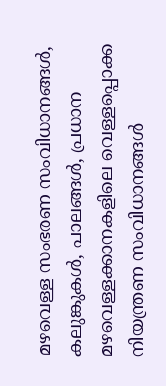മഴവെള്ള സംഭരണ സംവിധാനങ്ങള്‍, കലുങ്കുകള്‍, പാലങ്ങള്‍, പ്രധാന മഴവെള്ളക്കാനകളിലെ വെള്ളപ്പൊക്ക നിയന്ത്രണ സംവിധാനങ്ങള്‍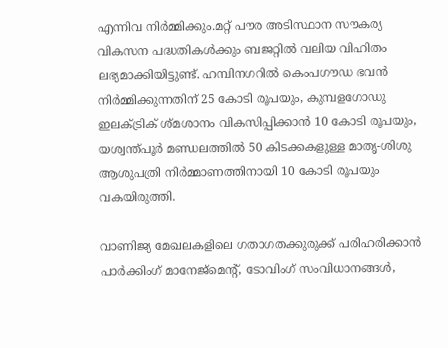എന്നിവ നിര്‍മ്മിക്കും.മറ്റ് പൗര അടിസ്ഥാന സൗകര്യ വികസന പദ്ധതികള്‍ക്കും ബജറ്റില്‍ വലിയ വിഹിതം ലഭ്യമാക്കിയിട്ടുണ്ട്. ഹമ്പിനഗറില്‍ കെംപഗൗഡ ഭവന്‍ നിര്‍മ്മിക്കുന്നതിന് 25 കോടി രൂപയും, കുമ്പളഗോഡു ഇലക്‌ട്രിക് ശ്മശാനം വികസിപ്പിക്കാന്‍ 10 കോടി രൂപയും, യശ്വന്ത്പൂര്‍ മണ്ഡലത്തില്‍ 50 കിടക്കകളുള്ള മാതൃ-ശിശു ആശുപത്രി നിര്‍മ്മാണത്തിനായി 10 കോടി രൂപയും വകയിരുത്തി.

വാണിജ്യ മേഖലകളിലെ ഗതാഗതക്കുരുക്ക് പരിഹരിക്കാന്‍ പാര്‍ക്കിംഗ് മാനേജ്മെന്റ്, ടോവിംഗ് സംവിധാനങ്ങള്‍,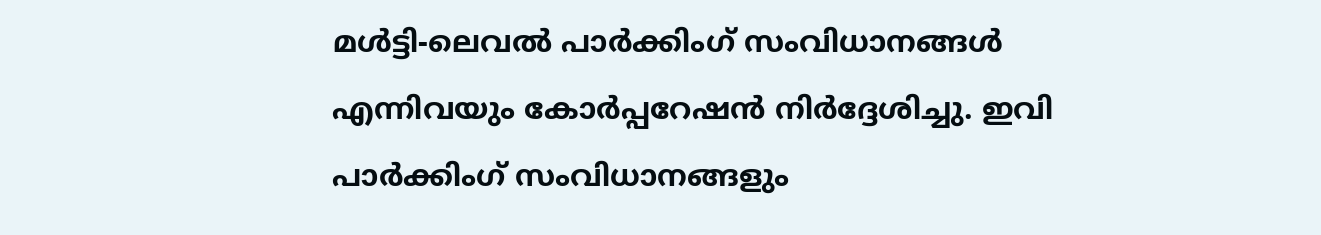മള്‍ട്ടി-ലെവല്‍ പാര്‍ക്കിംഗ് സംവിധാനങ്ങള്‍ എന്നിവയും കോര്‍പ്പറേഷന്‍ നിര്‍ദ്ദേശിച്ചു. ഇവി പാര്‍ക്കിംഗ് സംവിധാനങ്ങളും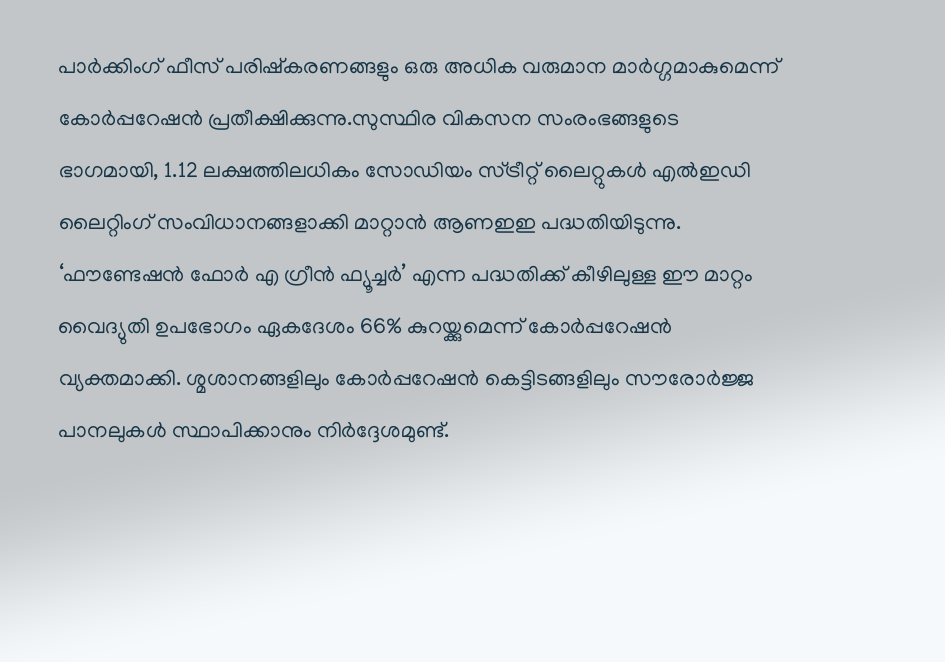പാര്‍ക്കിംഗ് ഫീസ് പരിഷ്‌കരണങ്ങളും ഒരു അധിക വരുമാന മാര്‍ഗ്ഗമാകുമെന്ന് കോര്‍പ്പറേഷന്‍ പ്രതീക്ഷിക്കുന്നു.സുസ്ഥിര വികസന സംരംഭങ്ങളുടെ ഭാഗമായി, 1.12 ലക്ഷത്തിലധികം സോഡിയം സ്ട്രീറ്റ് ലൈറ്റുകള്‍ എല്‍ഇഡി ലൈറ്റിംഗ് സംവിധാനങ്ങളാക്കി മാറ്റാന്‍ ആണഇഇ പദ്ധതിയിടുന്നു. ‘ഫൗണ്ടേഷന്‍ ഫോര്‍ എ ഗ്രീന്‍ ഫ്യൂച്ചര്‍’ എന്ന പദ്ധതിക്ക് കീഴിലുള്ള ഈ മാറ്റം വൈദ്യുതി ഉപഭോഗം ഏകദേശം 66% കുറയ്ക്കുമെന്ന് കോര്‍പ്പറേഷന്‍ വ്യക്തമാക്കി. ശ്മശാനങ്ങളിലും കോര്‍പ്പറേഷന്‍ കെട്ടിടങ്ങളിലും സൗരോര്‍ജ്ജ പാനലുകള്‍ സ്ഥാപിക്കാനും നിര്‍ദ്ദേശമുണ്ട്.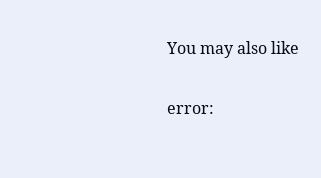You may also like

error: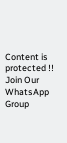Content is protected !!
Join Our WhatsApp Group